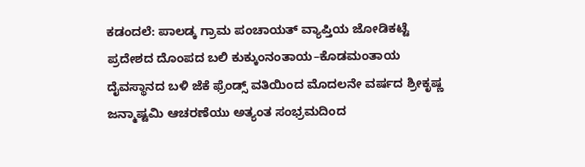ಕಡಂದಲೆ: ಪಾಲಡ್ಕ ಗ್ರಾಮ ಪಂಚಾಯತ್ ವ್ಯಾಪ್ತಿಯ ಜೋಡಿಕಟ್ಟೆ ಪ್ರದೇಶದ ದೊಂಪದ ಬಲಿ ಕುಕ್ಕುಂನಂತಾಯ–ಕೊಡಮಂತಾಯ ದೈವಸ್ಥಾನದ ಬಳಿ ಜೆಕೆ ಫ್ರೆಂಡ್ಸ್ ವತಿಯಿಂದ ಮೊದಲನೇ ವರ್ಷದ ಶ್ರೀಕೃಷ್ಣ ಜನ್ಮಾಷ್ಟಮಿ ಆಚರಣೆಯು ಅತ್ಯಂತ ಸಂಭ್ರಮದಿಂದ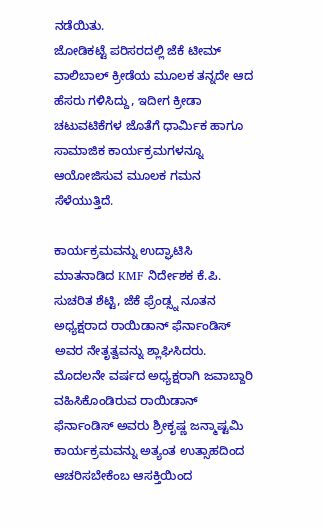ನಡೆಯಿತು.
ಜೋಡಿಕಟ್ಟೆ ಪರಿಸರದಲ್ಲಿ ಜೆಕೆ ಟೀಮ್ ವಾಲಿಬಾಲ್ ಕ್ರೀಡೆಯ ಮೂಲಕ ತನ್ನದೇ ಆದ ಹೆಸರು ಗಳಿಸಿದ್ದು, ಇದೀಗ ಕ್ರೀಡಾ ಚಟುವಟಿಕೆಗಳ ಜೊತೆಗೆ ಧಾರ್ಮಿಕ ಹಾಗೂ ಸಾಮಾಜಿಕ ಕಾರ್ಯಕ್ರಮಗಳನ್ನೂ ಆಯೋಜಿಸುವ ಮೂಲಕ ಗಮನ ಸೆಳೆಯುತ್ತಿದೆ.

ಕಾರ್ಯಕ್ರಮವನ್ನು ಉದ್ಘಾಟಿಸಿ ಮಾತನಾಡಿದ KMF ನಿರ್ದೇಶಕ ಕೆ.ಪಿ. ಸುಚರಿತ ಶೆಟ್ಟಿ, ಜೆಕೆ ಫ್ರೆಂಡ್ಸ್ನ ನೂತನ ಅಧ್ಯಕ್ಷರಾದ ರಾಯಿಡಾನ್ ಫೆರ್ನಾಂಡಿಸ್ ಅವರ ನೇತೃತ್ವವನ್ನು ಶ್ಲಾಘಿಸಿದರು.
ಮೊದಲನೇ ವರ್ಷದ ಅಧ್ಯಕ್ಷರಾಗಿ ಜವಾಬ್ದಾರಿ ವಹಿಸಿಕೊಂಡಿರುವ ರಾಯಿಡಾನ್ ಫೆರ್ನಾಂಡಿಸ್ ಅವರು ಶ್ರೀಕೃಷ್ಣ ಜನ್ಮಾಷ್ಟಮಿ ಕಾರ್ಯಕ್ರಮವನ್ನು ಅತ್ಯಂತ ಉತ್ಸಾಹದಿಂದ ಆಚರಿಸಬೇಕೆಂಬ ಆಸಕ್ತಿಯಿಂದ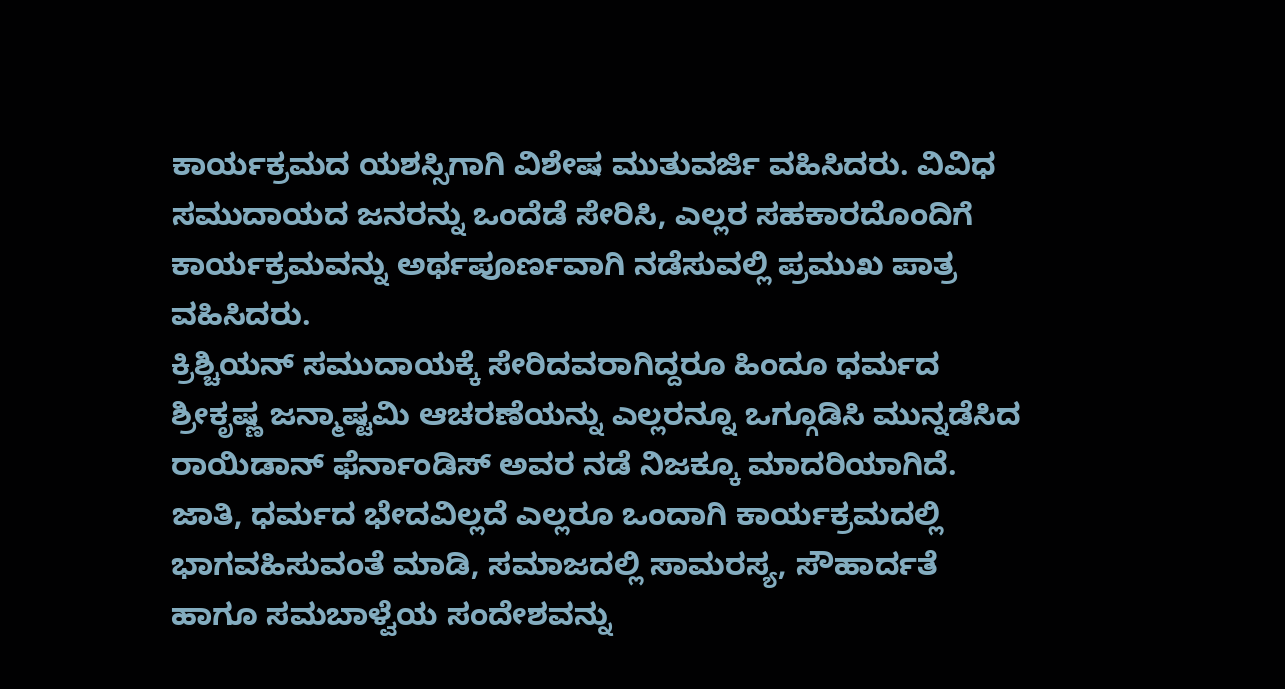ಕಾರ್ಯಕ್ರಮದ ಯಶಸ್ಸಿಗಾಗಿ ವಿಶೇಷ ಮುತುವರ್ಜಿ ವಹಿಸಿದರು. ವಿವಿಧ ಸಮುದಾಯದ ಜನರನ್ನು ಒಂದೆಡೆ ಸೇರಿಸಿ, ಎಲ್ಲರ ಸಹಕಾರದೊಂದಿಗೆ ಕಾರ್ಯಕ್ರಮವನ್ನು ಅರ್ಥಪೂರ್ಣವಾಗಿ ನಡೆಸುವಲ್ಲಿ ಪ್ರಮುಖ ಪಾತ್ರ ವಹಿಸಿದರು.
ಕ್ರಿಶ್ಚಿಯನ್ ಸಮುದಾಯಕ್ಕೆ ಸೇರಿದವರಾಗಿದ್ದರೂ ಹಿಂದೂ ಧರ್ಮದ ಶ್ರೀಕೃಷ್ಣ ಜನ್ಮಾಷ್ಟಮಿ ಆಚರಣೆಯನ್ನು ಎಲ್ಲರನ್ನೂ ಒಗ್ಗೂಡಿಸಿ ಮುನ್ನಡೆಸಿದ ರಾಯಿಡಾನ್ ಫೆರ್ನಾಂಡಿಸ್ ಅವರ ನಡೆ ನಿಜಕ್ಕೂ ಮಾದರಿಯಾಗಿದೆ. ಜಾತಿ, ಧರ್ಮದ ಭೇದವಿಲ್ಲದೆ ಎಲ್ಲರೂ ಒಂದಾಗಿ ಕಾರ್ಯಕ್ರಮದಲ್ಲಿ ಭಾಗವಹಿಸುವಂತೆ ಮಾಡಿ, ಸಮಾಜದಲ್ಲಿ ಸಾಮರಸ್ಯ, ಸೌಹಾರ್ದತೆ ಹಾಗೂ ಸಮಬಾಳ್ವೆಯ ಸಂದೇಶವನ್ನು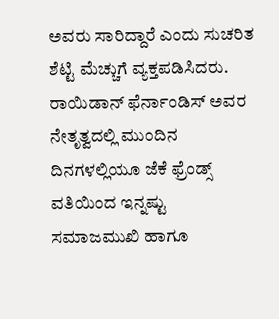ಅವರು ಸಾರಿದ್ದಾರೆ ಎಂದು ಸುಚರಿತ ಶೆಟ್ಟಿ ಮೆಚ್ಚುಗೆ ವ್ಯಕ್ತಪಡಿಸಿದರು.
ರಾಯಿಡಾನ್ ಫೆರ್ನಾಂಡಿಸ್ ಅವರ ನೇತೃತ್ವದಲ್ಲಿ ಮುಂದಿನ ದಿನಗಳಲ್ಲಿಯೂ ಜೆಕೆ ಫ್ರೆಂಡ್ಸ್ ವತಿಯಿಂದ ಇನ್ನಷ್ಟು ಸಮಾಜಮುಖಿ ಹಾಗೂ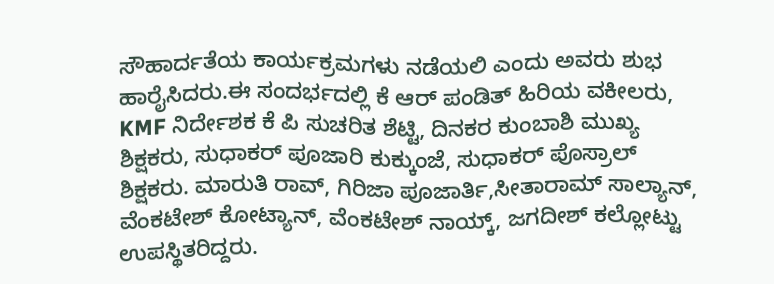ಸೌಹಾರ್ದತೆಯ ಕಾರ್ಯಕ್ರಮಗಳು ನಡೆಯಲಿ ಎಂದು ಅವರು ಶುಭ ಹಾರೈಸಿದರು.ಈ ಸಂದರ್ಭದಲ್ಲಿ ಕೆ ಆರ್ ಪಂಡಿತ್ ಹಿರಿಯ ವಕೀಲರು, KMF ನಿರ್ದೇಶಕ ಕೆ ಪಿ ಸುಚರಿತ ಶೆಟ್ಟಿ, ದಿನಕರ ಕುಂಬಾಶಿ ಮುಖ್ಯ ಶಿಕ್ಷಕರು, ಸುಧಾಕರ್ ಪೂಜಾರಿ ಕುಕ್ಕುಂಜೆ, ಸುಧಾಕರ್ ಪೊಸ್ರಾಲ್ ಶಿಕ್ಷಕರು. ಮಾರುತಿ ರಾವ್, ಗಿರಿಜಾ ಪೂಜಾರ್ತಿ,ಸೀತಾರಾಮ್ ಸಾಲ್ಯಾನ್, ವೆಂಕಟೇಶ್ ಕೋಟ್ಯಾನ್, ವೆಂಕಟೇಶ್ ನಾಯ್ಕ್, ಜಗದೀಶ್ ಕಲ್ಲೋಟ್ಟು ಉಪಸ್ಥಿತರಿದ್ದರು.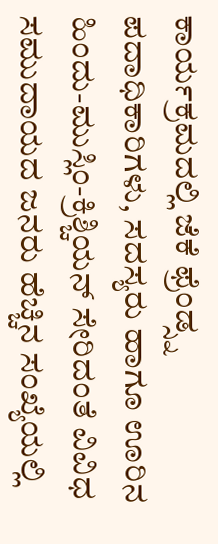ಕಾರ್ಯಕ್ರಮದಲ್ಲಿ ಜೆಕೆ ಫ್ರೆಂಡ್ಸ್ನ ಪದಾಧಿಕಾರಿಗಳು, ಸದಸ್ಯರು ಹಾಗೂ ಊರಿನ ಹಿಂದು-ಮುಸ್ಲಿಂ-ಕ್ರಿಶ್ಚಿಯನ್ ಸೇರಿದಂತೆ ವಿವಿಧ ಸಮುದಾಯದ ಜನರು ಹೆಚ್ಚಿನ ಸಂಖ್ಯೆಯಲ್ಲಿ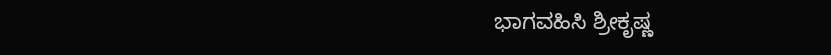ಭಾಗವಹಿಸಿ ಶ್ರೀಕೃಷ್ಣ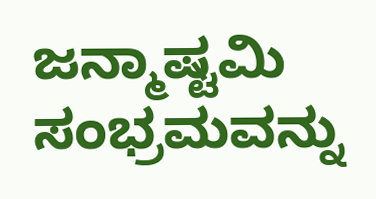ಜನ್ಮಾಷ್ಟಮಿ ಸಂಭ್ರಮವನ್ನು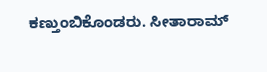ಕಣ್ತುಂಬಿಕೊಂಡರು. ಸೀತಾರಾಮ್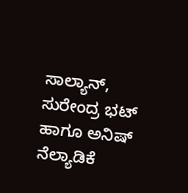ಸಾಲ್ಯಾನ್, ಸುರೇಂದ್ರ ಭಟ್ ಹಾಗೂ ಅನಿಷ್ ನೆಲ್ಯಾಡಿಕೆ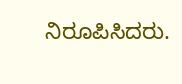ನಿರೂಪಿಸಿದರು.